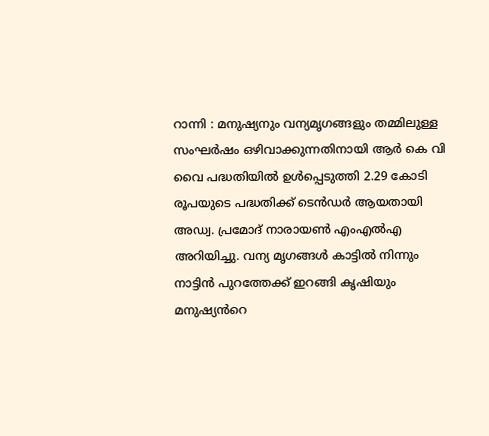റാന്നി : മനുഷ്യനും വന്യമൃഗങ്ങളും തമ്മിലുള്ള സംഘർഷം ഒഴിവാക്കുന്നതിനായി ആർ കെ വി വൈ പദ്ധതിയിൽ ഉൾപ്പെടുത്തി 2.29 കോടി രൂപയുടെ പദ്ധതിക്ക് ടെൻഡർ ആയതായി അഡ്വ. പ്രമോദ് നാരായൺ എംഎൽഎ അറിയിച്ചു. വന്യ മൃഗങ്ങൾ കാട്ടിൽ നിന്നും നാട്ടിൻ പുറത്തേക്ക് ഇറങ്ങി കൃഷിയും മനുഷ്യൻറെ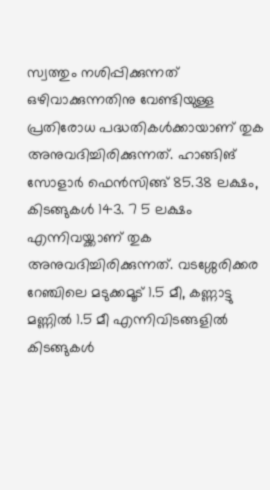സ്വത്തും നശിപ്പിക്കുന്നത് ഒഴിവാക്കുന്നതിനു വേണ്ടിയുള്ള പ്രതിരോധ പദ്ധതികൾക്കായാണ് തുക അനുവദിച്ചിരിക്കുന്നത്. ഹാങ്ങിങ് സോളാർ ഫെൻസിങ്ങ് 85.38 ലക്ഷം, കിടങ്ങുകൾ 143. 7 5 ലക്ഷം എന്നിവയ്ക്കാണ് തുക അനുവദിച്ചിരിക്കുന്നത്. വടശ്ശേരിക്കര റേഞ്ചിലെ മടുക്കമൂട് 1.5 മീ, കണ്ണാട്ടു മണ്ണിൽ 1.5 മീ എന്നിവിടങ്ങളിൽ കിടങ്ങുകൾ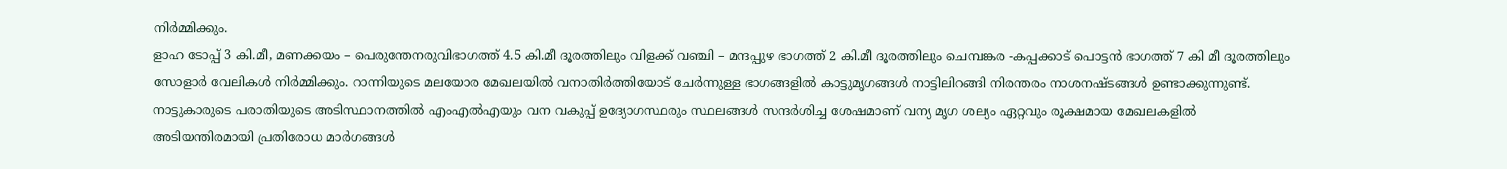നിർമ്മിക്കും.
ളാഹ ടോപ്പ് 3 കി.മീ, മണക്കയം – പെരുന്തേനരുവിഭാഗത്ത് 4.5 കി.മീ ദൂരത്തിലും വിളക്ക് വഞ്ചി – മന്ദപ്പുഴ ഭാഗത്ത് 2 കി.മീ ദൂരത്തിലും ചെമ്പങ്കര -കപ്പക്കാട് പൊട്ടൻ ഭാഗത്ത് 7 കി മീ ദൂരത്തിലും സോളാർ വേലികൾ നിർമ്മിക്കും. റാന്നിയുടെ മലയോര മേഖലയിൽ വനാതിർത്തിയോട് ചേർന്നുള്ള ഭാഗങ്ങളിൽ കാട്ടുമൃഗങ്ങൾ നാട്ടിലിറങ്ങി നിരന്തരം നാശനഷ്ടങ്ങൾ ഉണ്ടാക്കുന്നുണ്ട്. നാട്ടുകാരുടെ പരാതിയുടെ അടിസ്ഥാനത്തിൽ എംഎൽഎയും വന വകുപ്പ് ഉദ്യോഗസ്ഥരും സ്ഥലങ്ങൾ സന്ദർശിച്ച ശേഷമാണ് വന്യ മൃഗ ശല്യം ഏറ്റവും രൂക്ഷമായ മേഖലകളിൽ അടിയന്തിരമായി പ്രതിരോധ മാർഗങ്ങൾ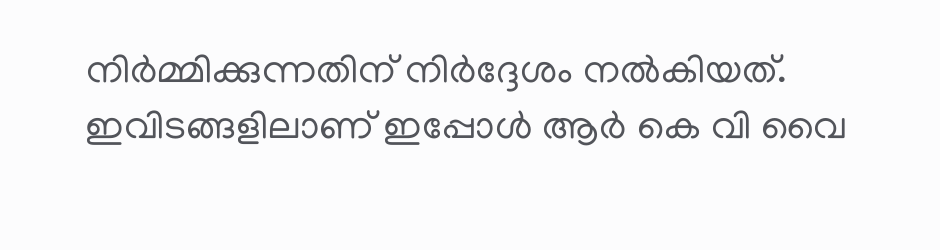നിർമ്മിക്കുന്നതിന് നിർദ്ദേശം നൽകിയത്. ഇവിടങ്ങളിലാണ് ഇപ്പോൾ ആർ കെ വി വൈ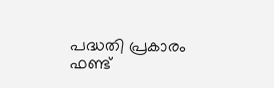പദ്ധതി പ്രകാരം ഫണ്ട്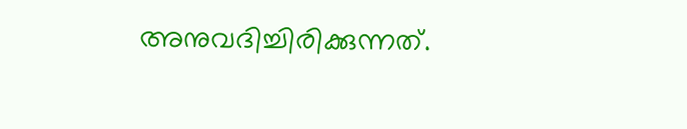അനുവദിച്ചിരിക്കുന്നത്.